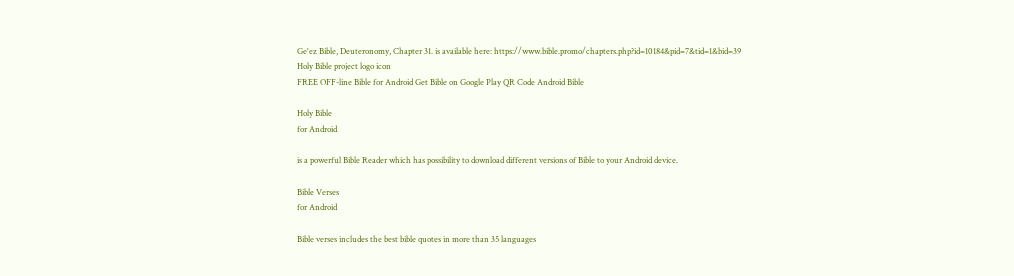Ge'ez Bible, Deuteronomy, Chapter 31. is available here: https://www.bible.promo/chapters.php?id=10184&pid=7&tid=1&bid=39
Holy Bible project logo icon
FREE OFF-line Bible for Android Get Bible on Google Play QR Code Android Bible

Holy Bible
for Android

is a powerful Bible Reader which has possibility to download different versions of Bible to your Android device.

Bible Verses
for Android

Bible verses includes the best bible quotes in more than 35 languages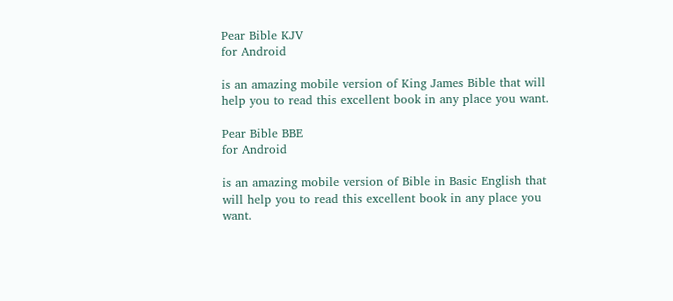Pear Bible KJV
for Android

is an amazing mobile version of King James Bible that will help you to read this excellent book in any place you want.

Pear Bible BBE
for Android

is an amazing mobile version of Bible in Basic English that will help you to read this excellent book in any place you want.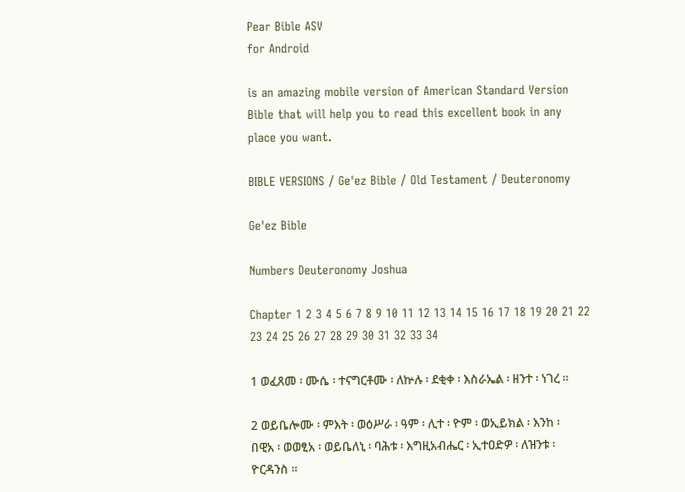Pear Bible ASV
for Android

is an amazing mobile version of American Standard Version Bible that will help you to read this excellent book in any place you want.

BIBLE VERSIONS / Ge'ez Bible / Old Testament / Deuteronomy

Ge'ez Bible

Numbers Deuteronomy Joshua

Chapter 1 2 3 4 5 6 7 8 9 10 11 12 13 14 15 16 17 18 19 20 21 22 23 24 25 26 27 28 29 30 31 32 33 34

1 ወፈጸመ ፡ ሙሴ ፡ ተናግርቶሙ ፡ ለኵሉ ፡ ደቂቀ ፡ እስራኤል ፡ ዘንተ ፡ ነገረ ።

2 ወይቤሎሙ ፡ ምእት ፡ ወዕሥራ ፡ ዓም ፡ ሊተ ፡ ዮም ፡ ወኢይክል ፡ እንከ ፡ በዊአ ፡ ወወፂአ ፡ ወይቤለኒ ፡ ባሕቱ ፡ እግዚአብሔር ፡ ኢተዐድዎ ፡ ለዝንቱ ፡ ዮርዳንስ ።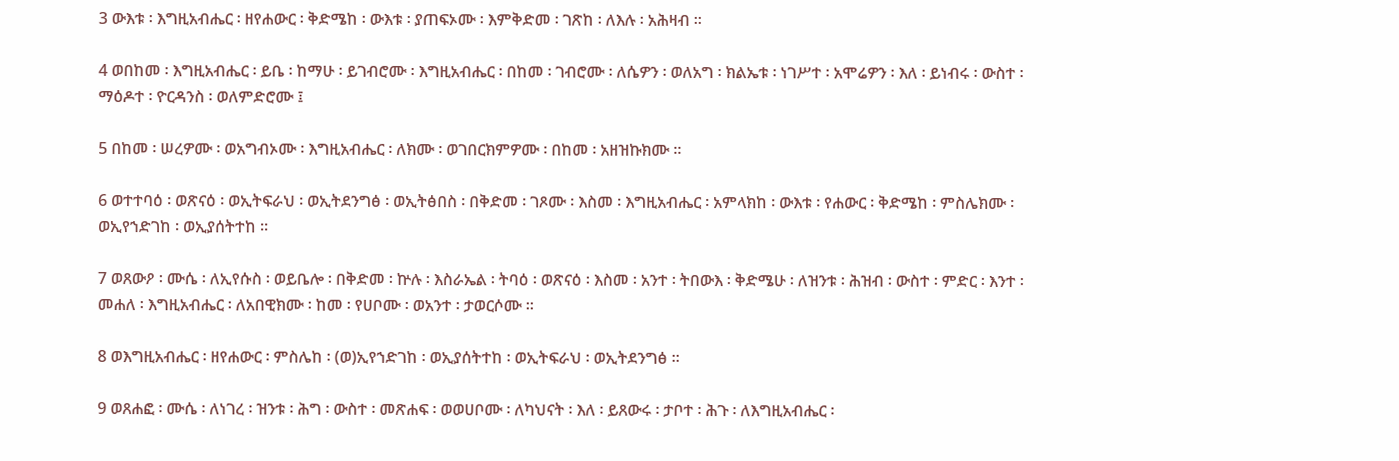3 ውእቱ ፡ እግዚአብሔር ፡ ዘየሐውር ፡ ቅድሜከ ፡ ውእቱ ፡ ያጠፍኦሙ ፡ እምቅድመ ፡ ገጽከ ፡ ለእሉ ፡ አሕዛብ ።

4 ወበከመ ፡ እግዚአብሔር ፡ ይቤ ፡ ከማሁ ፡ ይገብሮሙ ፡ እግዚአብሔር ፡ በከመ ፡ ገብሮሙ ፡ ለሴዎን ፡ ወለአግ ፡ ክልኤቱ ፡ ነገሥተ ፡ አሞሬዎን ፡ እለ ፡ ይነብሩ ፡ ውስተ ፡ ማዕዶተ ፡ ዮርዳንስ ፡ ወለምድሮሙ ፤

5 በከመ ፡ ሠረዎሙ ፡ ወአግብኦሙ ፡ እግዚአብሔር ፡ ለክሙ ፡ ወገበርክምዎሙ ፡ በከመ ፡ አዘዝኩክሙ ።

6 ወተተባዕ ፡ ወጽናዕ ፡ ወኢትፍራህ ፡ ወኢትደንግፅ ፡ ወኢትፅበስ ፡ በቅድመ ፡ ገጾሙ ፡ እስመ ፡ እግዚአብሔር ፡ አምላክከ ፡ ውእቱ ፡ የሐውር ፡ ቅድሜከ ፡ ምስሌክሙ ፡ ወኢየኀድገከ ፡ ወኢያሰትተከ ።

7 ወጸውዖ ፡ ሙሴ ፡ ለኢየሱስ ፡ ወይቤሎ ፡ በቅድመ ፡ ኵሉ ፡ እስራኤል ፡ ትባዕ ፡ ወጽናዕ ፡ እስመ ፡ አንተ ፡ ትበውእ ፡ ቅድሜሁ ፡ ለዝንቱ ፡ ሕዝብ ፡ ውስተ ፡ ምድር ፡ እንተ ፡ መሐለ ፡ እግዚአብሔር ፡ ለአበዊክሙ ፡ ከመ ፡ የሀቦሙ ፡ ወአንተ ፡ ታወርሶሙ ።

8 ወእግዚአብሔር ፡ ዘየሐውር ፡ ምስሌከ ፡ (ወ)ኢየኀድገከ ፡ ወኢያሰትተከ ፡ ወኢትፍራህ ፡ ወኢትደንግፅ ።

9 ወጸሐፎ ፡ ሙሴ ፡ ለነገረ ፡ ዝንቱ ፡ ሕግ ፡ ውስተ ፡ መጽሐፍ ፡ ወወሀቦሙ ፡ ለካህናት ፡ እለ ፡ ይጸውሩ ፡ ታቦተ ፡ ሕጉ ፡ ለእግዚአብሔር ፡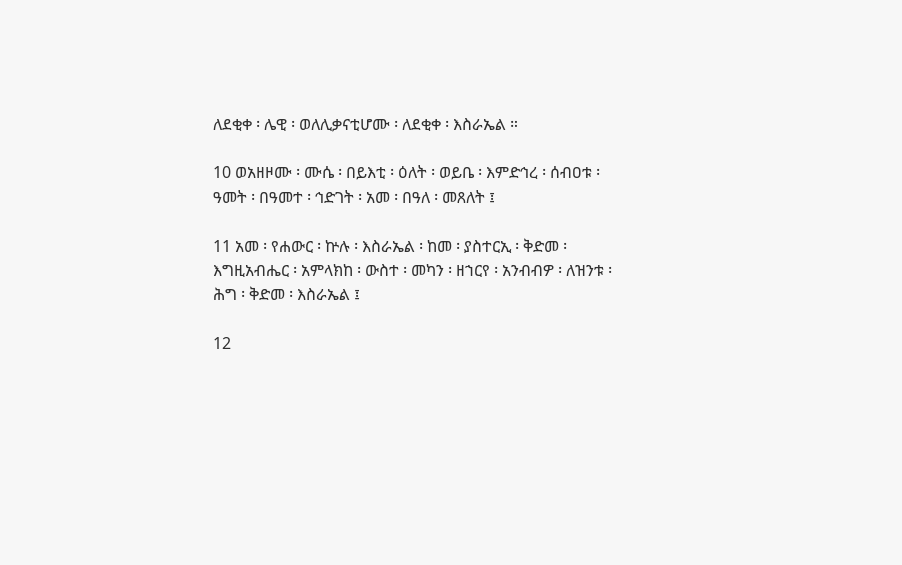ለደቂቀ ፡ ሌዊ ፡ ወለሊቃናቲሆሙ ፡ ለደቂቀ ፡ እስራኤል ።

10 ወአዘዞሙ ፡ ሙሴ ፡ በይእቲ ፡ ዕለት ፡ ወይቤ ፡ እምድኅረ ፡ ሰብዐቱ ፡ ዓመት ፡ በዓመተ ፡ ኅድገት ፡ አመ ፡ በዓለ ፡ መጸለት ፤

11 አመ ፡ የሐውር ፡ ኵሉ ፡ እስራኤል ፡ ከመ ፡ ያስተርኢ ፡ ቅድመ ፡ እግዚአብሔር ፡ አምላክከ ፡ ውስተ ፡ መካን ፡ ዘኀርየ ፡ አንብብዎ ፡ ለዝንቱ ፡ ሕግ ፡ ቅድመ ፡ እስራኤል ፤

12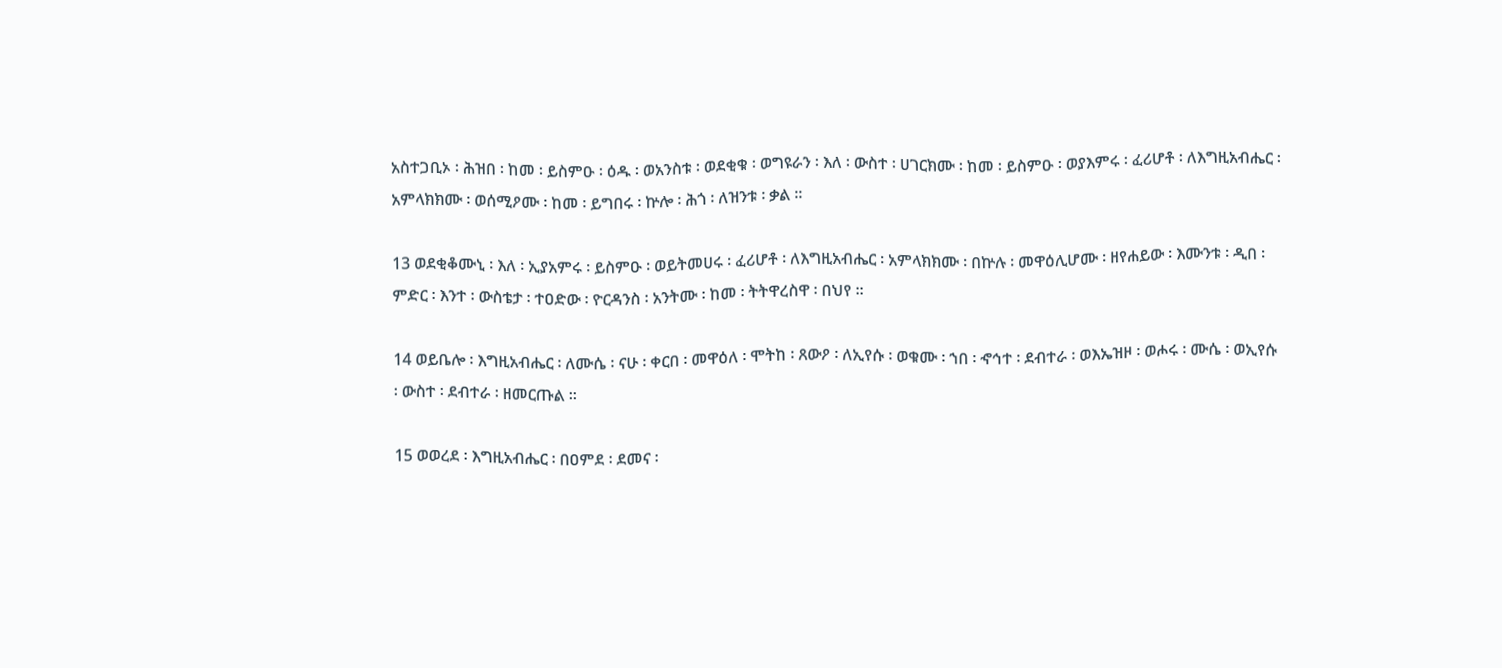አስተጋቢኦ ፡ ሕዝበ ፡ ከመ ፡ ይስምዑ ፡ ዕዱ ፡ ወአንስቱ ፡ ወደቂቁ ፡ ወግዩራን ፡ እለ ፡ ውስተ ፡ ሀገርክሙ ፡ ከመ ፡ ይስምዑ ፡ ወያእምሩ ፡ ፈሪሆቶ ፡ ለእግዚአብሔር ፡ አምላክክሙ ፡ ወሰሚዖሙ ፡ ከመ ፡ ይግበሩ ፡ ኵሎ ፡ ሕጎ ፡ ለዝንቱ ፡ ቃል ።

13 ወደቂቆሙኒ ፡ እለ ፡ ኢያአምሩ ፡ ይስምዑ ፡ ወይትመሀሩ ፡ ፈሪሆቶ ፡ ለእግዚአብሔር ፡ አምላክክሙ ፡ በኵሉ ፡ መዋዕሊሆሙ ፡ ዘየሐይው ፡ እሙንቱ ፡ ዲበ ፡ ምድር ፡ እንተ ፡ ውስቴታ ፡ ተዐድው ፡ ዮርዳንስ ፡ አንትሙ ፡ ከመ ፡ ትትዋረስዋ ፡ በህየ ።

14 ወይቤሎ ፡ እግዚአብሔር ፡ ለሙሴ ፡ ናሁ ፡ ቀርበ ፡ መዋዕለ ፡ ሞትከ ፡ ጸውዖ ፡ ለኢየሱ ፡ ወቁሙ ፡ ኀበ ፡ ኆኅተ ፡ ደብተራ ፡ ወእኤዝዞ ፡ ወሖሩ ፡ ሙሴ ፡ ወኢየሱ ፡ ውስተ ፡ ደብተራ ፡ ዘመርጡል ።

15 ወወረደ ፡ እግዚአብሔር ፡ በዐምደ ፡ ደመና ፡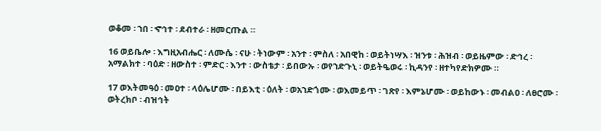ወቆመ ፡ ኀበ ፡ ኆኅተ ፡ ደብተራ ፡ ዘመርጡል ።

16 ወይቤሎ ፡ እግዚአብሔር ፡ ለሙሴ ፡ ናሁ ፡ ትነውም ፡ አንተ ፡ ምስለ ፡ አበዊከ ፡ ወይትነሣእ ፡ ዝንቱ ፡ ሕዝብ ፡ ወይዜምው ፡ ድኅረ ፡ አማልክተ ፡ ባዕድ ፡ ዘውስተ ፡ ምድር ፡ እንተ ፡ ውስቴታ ፡ ይበውኡ ፡ ወየኀድጉኒ ፡ ወይትዔወሩ ፡ ኪዳንየ ፡ ዘተካየድክዎሙ ።

17 ወእትመዓዕ ፡ መዐተ ፡ ላዕሌሆሙ ፡ በይእቲ ፡ ዕለት ፡ ወአኀድጎሙ ፡ ወእመይጥ ፡ ገጽየ ፡ እምኔሆሙ ፡ ወይከውኑ ፡ መብልዐ ፡ ለፀሮሙ ፡ ወትረክቦ ፡ ብዝኅት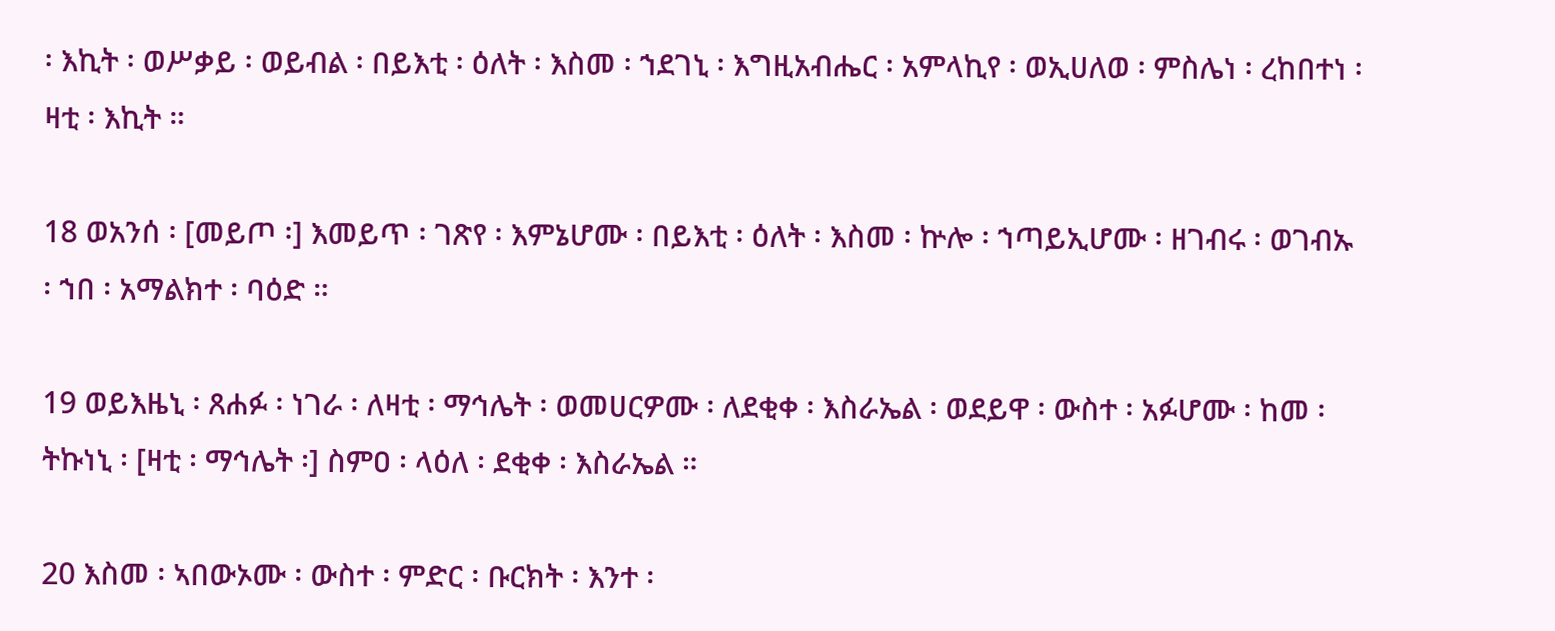፡ እኪት ፡ ወሥቃይ ፡ ወይብል ፡ በይእቲ ፡ ዕለት ፡ እስመ ፡ ኀደገኒ ፡ እግዚአብሔር ፡ አምላኪየ ፡ ወኢሀለወ ፡ ምስሌነ ፡ ረከበተነ ፡ ዛቲ ፡ እኪት ።

18 ወአንሰ ፡ [መይጦ ፡] እመይጥ ፡ ገጽየ ፡ እምኔሆሙ ፡ በይእቲ ፡ ዕለት ፡ እስመ ፡ ኵሎ ፡ ኀጣይኢሆሙ ፡ ዘገብሩ ፡ ወገብኡ ፡ ኀበ ፡ አማልክተ ፡ ባዕድ ።

19 ወይእዜኒ ፡ ጸሐፉ ፡ ነገራ ፡ ለዛቲ ፡ ማኅሌት ፡ ወመሀርዎሙ ፡ ለደቂቀ ፡ እስራኤል ፡ ወደይዋ ፡ ውስተ ፡ አፉሆሙ ፡ ከመ ፡ ትኩነኒ ፡ [ዛቲ ፡ ማኅሌት ፡] ስምዐ ፡ ላዕለ ፡ ደቂቀ ፡ እስራኤል ።

20 እስመ ፡ ኣበውኦሙ ፡ ውስተ ፡ ምድር ፡ ቡርክት ፡ እንተ ፡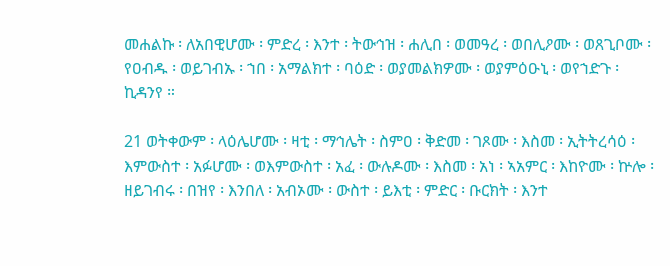መሐልኩ ፡ ለአበዊሆሙ ፡ ምድረ ፡ እንተ ፡ ትውኅዝ ፡ ሐሊበ ፡ ወመዓረ ፡ ወበሊዖሙ ፡ ወጸጊቦሙ ፡ የዐብዱ ፡ ወይገብኡ ፡ ኀበ ፡ አማልክተ ፡ ባዕድ ፡ ወያመልክዎሙ ፡ ወያምዕዑኒ ፡ ወየኀድጉ ፡ ኪዳንየ ።

21 ወትቀውም ፡ ላዕሌሆሙ ፡ ዛቲ ፡ ማኅሌት ፡ ስምዐ ፡ ቅድመ ፡ ገጾሙ ፡ እስመ ፡ ኢትትረሳዕ ፡ እምውስተ ፡ አፉሆሙ ፡ ወእምውስተ ፡ አፈ ፡ ውሉዶሙ ፡ እስመ ፡ አነ ፡ ኣአምር ፡ እከዮሙ ፡ ኵሎ ፡ ዘይገብሩ ፡ በዝየ ፡ እንበለ ፡ አብኦሙ ፡ ውስተ ፡ ይእቲ ፡ ምድር ፡ ቡርክት ፡ እንተ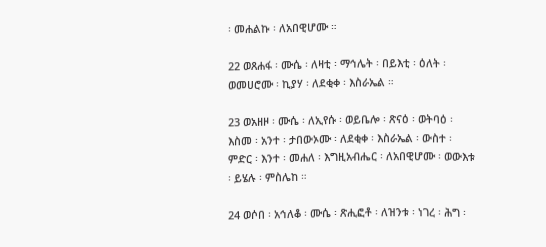፡ መሐልኩ ፡ ለአበዊሆሙ ።

22 ወጸሐፋ ፡ ሙሴ ፡ ለዛቲ ፡ ማኅሌት ፡ በይእቲ ፡ ዕለት ፡ ወመሀሮሙ ፡ ኪያሃ ፡ ለደቂቀ ፡ እስራኤል ።

23 ወአዘዞ ፡ ሙሴ ፡ ለኢየሱ ፡ ወይቤሎ ፡ ጽናዕ ፡ ወትባዕ ፡ እስመ ፡ አንተ ፡ ታበውኦሙ ፡ ለደቂቀ ፡ እስራኤል ፡ ውስተ ፡ ምድር ፡ እንተ ፡ መሐለ ፡ እግዚአብሔር ፡ ለአበዊሆሙ ፡ ወውእቱ ፡ ይሄሉ ፡ ምስሌከ ።

24 ወሶበ ፡ አኅለቆ ፡ ሙሴ ፡ ጽሒፎቶ ፡ ለዝንቱ ፡ ነገረ ፡ ሕግ ፡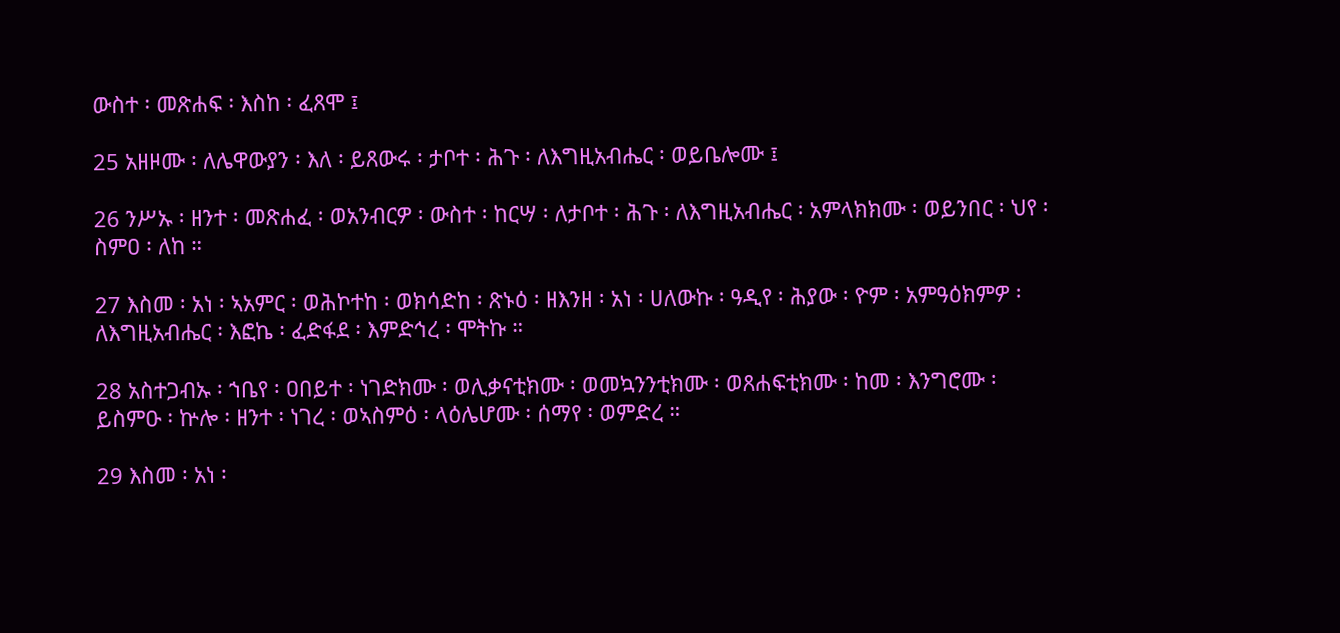ውስተ ፡ መጽሐፍ ፡ እስከ ፡ ፈጸሞ ፤

25 አዘዞሙ ፡ ለሌዋውያን ፡ እለ ፡ ይጸውሩ ፡ ታቦተ ፡ ሕጉ ፡ ለእግዚአብሔር ፡ ወይቤሎሙ ፤

26 ንሥኡ ፡ ዘንተ ፡ መጽሐፈ ፡ ወአንብርዎ ፡ ውስተ ፡ ከርሣ ፡ ለታቦተ ፡ ሕጉ ፡ ለእግዚአብሔር ፡ አምላክክሙ ፡ ወይንበር ፡ ህየ ፡ ስምዐ ፡ ለከ ።

27 እስመ ፡ አነ ፡ ኣአምር ፡ ወሕኮተከ ፡ ወክሳድከ ፡ ጽኑዕ ፡ ዘእንዘ ፡ አነ ፡ ሀለውኩ ፡ ዓዲየ ፡ ሕያው ፡ ዮም ፡ አምዓዕክምዎ ፡ ለእግዚአብሔር ፡ እፎኬ ፡ ፈድፋደ ፡ እምድኅረ ፡ ሞትኩ ።

28 አስተጋብኡ ፡ ኀቤየ ፡ ዐበይተ ፡ ነገድክሙ ፡ ወሊቃናቲክሙ ፡ ወመኳንንቲክሙ ፡ ወጸሐፍቲክሙ ፡ ከመ ፡ እንግሮሙ ፡ ይስምዑ ፡ ኵሎ ፡ ዘንተ ፡ ነገረ ፡ ወኣስምዕ ፡ ላዕሌሆሙ ፡ ሰማየ ፡ ወምድረ ።

29 እስመ ፡ አነ ፡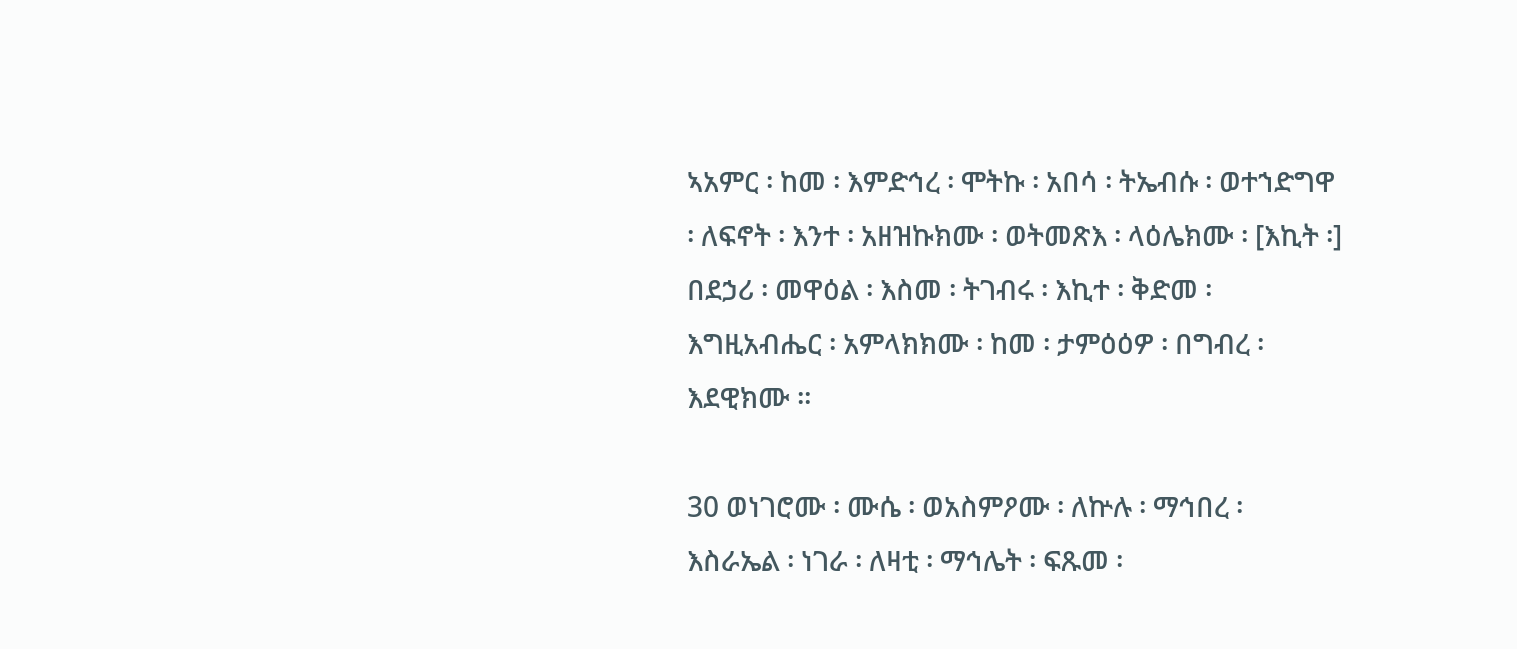ኣአምር ፡ ከመ ፡ እምድኅረ ፡ ሞትኩ ፡ አበሳ ፡ ትኤብሱ ፡ ወተኀድግዋ ፡ ለፍኖት ፡ እንተ ፡ አዘዝኩክሙ ፡ ወትመጽእ ፡ ላዕሌክሙ ፡ [እኪት ፡] በደኃሪ ፡ መዋዕል ፡ እስመ ፡ ትገብሩ ፡ እኪተ ፡ ቅድመ ፡ እግዚአብሔር ፡ አምላክክሙ ፡ ከመ ፡ ታምዕዕዎ ፡ በግብረ ፡ እደዊክሙ ።

30 ወነገሮሙ ፡ ሙሴ ፡ ወአስምዖሙ ፡ ለኵሉ ፡ ማኅበረ ፡ እስራኤል ፡ ነገራ ፡ ለዛቲ ፡ ማኅሌት ፡ ፍጹመ ፡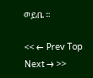ወይቤ ።

<< ← Prev Top Next → >>